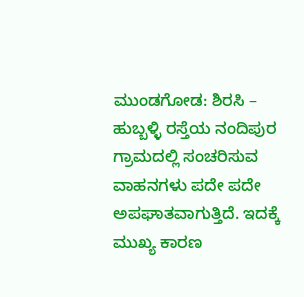ಮುಂಡಗೋಡ: ಶಿರಸಿ – ಹುಬ್ಬಳ್ಳಿ ರಸ್ತೆಯ ನಂದಿಪುರ ಗ್ರಾಮದಲ್ಲಿ ಸಂಚರಿಸುವ ವಾಹನಗಳು ಪದೇ ಪದೇ ಅಪಘಾತವಾಗುತ್ತಿದೆ. ಇದಕ್ಕೆ ಮುಖ್ಯ ಕಾರಣ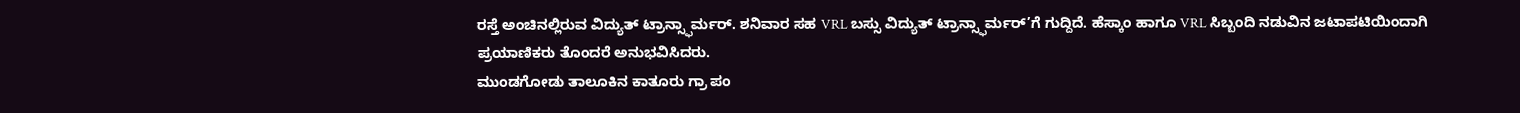ರಸ್ತೆ ಅಂಚಿನಲ್ಲಿರುವ ವಿದ್ಯುತ್ ಟ್ರಾನ್ಸ್ಫಾರ್ಮರ್. ಶನಿವಾರ ಸಹ VRL ಬಸ್ಸು ವಿದ್ಯುತ್ ಟ್ರಾನ್ಸ್ಫಾರ್ಮರ್’ಗೆ ಗುದ್ದಿದೆ. ಹೆಸ್ಕಾಂ ಹಾಗೂ VRL ಸಿಬ್ಬಂದಿ ನಡುವಿನ ಜಟಾಪಟಿಯಿಂದಾಗಿ ಪ್ರಯಾಣಿಕರು ತೊಂದರೆ ಅನುಭವಿಸಿದರು.
ಮುಂಡಗೋಡು ತಾಲೂಕಿನ ಕಾತೂರು ಗ್ರಾ ಪಂ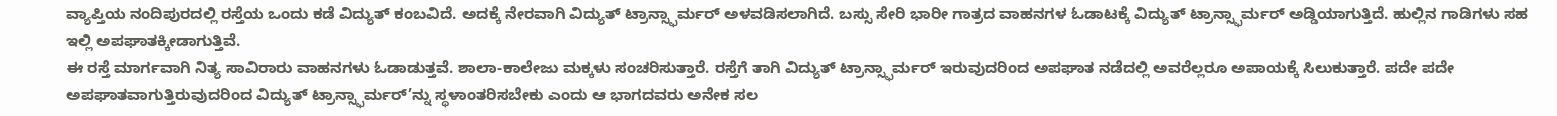ವ್ಯಾಪ್ತಿಯ ನಂದಿಪುರದಲ್ಲಿ ರಸ್ತೆಯ ಒಂದು ಕಡೆ ವಿದ್ಯುತ್ ಕಂಬವಿದೆ. ಅದಕ್ಕೆ ನೇರವಾಗಿ ವಿದ್ಯುತ್ ಟ್ರಾನ್ಸ್ಫಾರ್ಮರ್ ಅಳವಡಿಸಲಾಗಿದೆ. ಬಸ್ಸು ಸೇರಿ ಭಾರೀ ಗಾತ್ರದ ವಾಹನಗಳ ಓಡಾಟಕ್ಕೆ ವಿದ್ಯುತ್ ಟ್ರಾನ್ಸ್ಫಾರ್ಮರ್ ಅಡ್ಡಿಯಾಗುತ್ತಿದೆ. ಹುಲ್ಲಿನ ಗಾಡಿಗಳು ಸಹ ಇಲ್ಲಿ ಅಪಘಾತಕ್ಕೀಡಾಗುತ್ತಿವೆ.
ಈ ರಸ್ತೆ ಮಾರ್ಗವಾಗಿ ನಿತ್ಯ ಸಾವಿರಾರು ವಾಹನಗಳು ಓಡಾಡುತ್ತವೆ. ಶಾಲಾ-ಕಾಲೇಜು ಮಕ್ಕಳು ಸಂಚರಿಸುತ್ತಾರೆ. ರಸ್ತೆಗೆ ತಾಗಿ ವಿದ್ಯುತ್ ಟ್ರಾನ್ಸ್ಫಾರ್ಮರ್ ಇರುವುದರಿಂದ ಅಪಘಾತ ನಡೆದಲ್ಲಿ ಅವರೆಲ್ಲರೂ ಅಪಾಯಕ್ಕೆ ಸಿಲುಕುತ್ತಾರೆ. ಪದೇ ಪದೇ ಅಪಘಾತವಾಗುತ್ತಿರುವುದರಿಂದ ವಿದ್ಯುತ್ ಟ್ರಾನ್ಸ್ಫಾರ್ಮರ್’ನ್ನು ಸ್ಥಳಾಂತರಿಸಬೇಕು ಎಂದು ಆ ಭಾಗದವರು ಅನೇಕ ಸಲ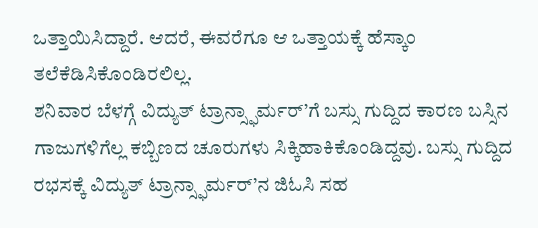ಒತ್ತಾಯಿಸಿದ್ದಾರೆ. ಆದರೆ, ಈವರೆಗೂ ಆ ಒತ್ತಾಯಕ್ಕೆ ಹೆಸ್ಕಾಂ ತಲೆಕೆಡಿಸಿಕೊಂಡಿರಲಿಲ್ಲ.
ಶನಿವಾರ ಬೆಳಗ್ಗೆ ವಿದ್ಯುತ್ ಟ್ರಾನ್ಸ್ಫಾರ್ಮರ್’ಗೆ ಬಸ್ಸು ಗುದ್ದಿದ ಕಾರಣ ಬಸ್ಸಿನ ಗಾಜುಗಳಿಗೆಲ್ಲ ಕಬ್ಬಿಣದ ಚೂರುಗಳು ಸಿಕ್ಕಿಹಾಕಿಕೊಂಡಿದ್ದವು. ಬಸ್ಸು ಗುದ್ದಿದ ರಭಸಕ್ಕೆ ವಿದ್ಯುತ್ ಟ್ರಾನ್ಸ್ಫಾರ್ಮರ್’ನ ಜಿಓಸಿ ಸಹ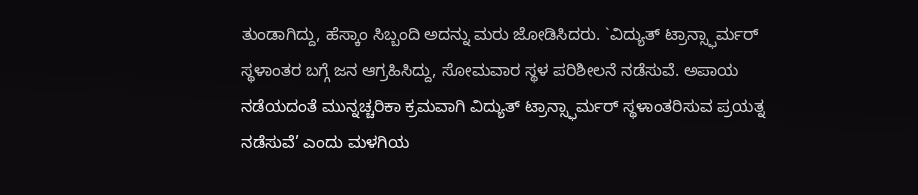ತುಂಡಾಗಿದ್ದು, ಹೆಸ್ಕಾಂ ಸಿಬ್ಬಂದಿ ಅದನ್ನು ಮರು ಜೋಡಿಸಿದರು. `ವಿದ್ಯುತ್ ಟ್ರಾನ್ಸ್ಫಾರ್ಮರ್ ಸ್ಥಳಾಂತರ ಬಗ್ಗೆ ಜನ ಆಗ್ರಹಿಸಿದ್ದು, ಸೋಮವಾರ ಸ್ಥಳ ಪರಿಶೀಲನೆ ನಡೆಸುವೆ. ಅಪಾಯ ನಡೆಯದಂತೆ ಮುನ್ನಚ್ಚರಿಕಾ ಕ್ರಮವಾಗಿ ವಿದ್ಯುತ್ ಟ್ರಾನ್ಸ್ಫಾರ್ಮರ್ ಸ್ಥಳಾಂತರಿಸುವ ಪ್ರಯತ್ನ ನಡೆಸುವೆ’ ಎಂದು ಮಳಗಿಯ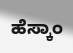ಹೆಸ್ಕಾಂ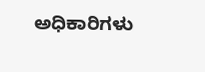ಅಧಿಕಾರಿಗಳು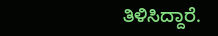ತಿಳಿಸಿದ್ದಾರೆ.